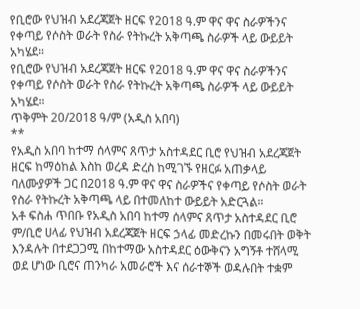የቢሮው የህዝብ አደረጃጀት ዘርፍ የ2018 ዓ.ም ዋና ዋና ስራዎችንና የቀጣይ የሶስት ወራት የስራ የትኩረት አቅጣጫ ስራዎች ላይ ውይይት አካሄደ።
የቢሮው የህዝብ አደረጃጀት ዘርፍ የ2018 ዓ.ም ዋና ዋና ስራዎችንና የቀጣይ የሶስት ወራት የስራ የትኩረት አቅጣጫ ስራዎች ላይ ውይይት አካሄደ።
ጥቅምት 20/2018 ዓ/ም (አዲስ አበባ)
**
የአዲስ አበባ ከተማ ሰላምና ጸጥታ አስተዳደር ቢሮ የህዝብ አደረጃጀት ዘርፍ ከማዕከል እስከ ወረዳ ድረስ ከሚገኙ የዘርፉ አጠቃላይ ባለሙያዎች ጋር በ2018 ዓ.ም ዋና ዋና ስራዎችና የቀጣይ የሶስት ወራት የስራ የትኩረት አቅጣጫ ላይ በተመለከተ ውይይት አድርጓል።
አቶ ፍስሐ ጥበቡ የአዲስ አበባ ከተማ ሰላምና ጸጥታ አስተዳደር ቢሮ ም/ቢሮ ሀላፊ የህዝብ አደረጃጀት ዘርፍ ኃላፊ መድረኩን በመሩበት ወቅት እንዳሉት በተደጋጋሚ በከተማው አስተዳደር ዕውቅናን አግኝቶ ተሸላሚ ወደ ሆነው ቢሮና ጠንካራ አመራሮች እና ሰራተኞች ወዳሉበት ተቋም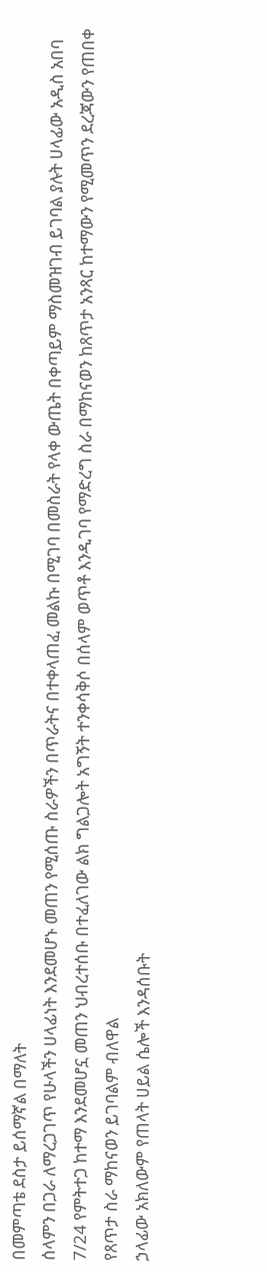በመምጣቴ ደስታ ይሰማኛል በማለት
ሰላምን በጋራ ለማረጋገጥ የሁላችን ሀላፊነት እንደመሆኑ መጠን የሚሰጡ ስራዎችን በጥራትና በተቀላጠፈ መልኩ በሚገባ በመስራት የላቀ ውጤት በቀጣይም ማስመዝገብ ይገባል ያሉት ሀላፊው አዲስ አበባ 7/24 የምትተጋ ከተማ እንደመሆኗ መጠን ህብረተሰቡ በተፈለገው ልክ ግልጋሎት አግኝት ተንቀሳቅሶ በሰላም ወጥቶ እንዲገባ የማድረግ ስራ በማከናወን ከጸጥታ አንጻር ከተማውን የሚመጥን ደረጃውን የጠበቀ የጸጥታ ስራ ማከናወን ይገባልም ብለዋል
ኃላፊው አክለውም የጠላት ሀይል ሴሎች እንዳሰቡት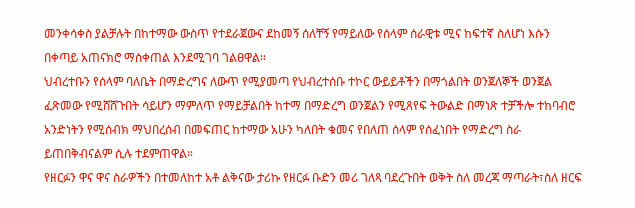መንቀሳቀስ ያልቻሉት በከተማው ውስጥ የተደራጀውና ደከመኝ ሰለቸኝ የማይለው የሰላም ሰራዊቱ ሚና ከፍተኛ ስለሆነ እሱን በቀጣይ አጠናክሮ ማስቀጠል እንደሚገባ ገልፀዋል።
ህብረተቡን የሰላም ባለቤት በማድረግና ለውጥ የሚያመጣ የህብረተሰቡ ተኮር ውይይቶችን በማጎልበት ወንጀለኞች ወንጀል ፈጽመው የሚሸሸጉበት ሳይሆን ማምለጥ የማይቻልበት ከተማ በማድረግ ወንጀልን የሚጸየፍ ትውልድ በማነጽ ተቻችሎ ተከባብሮ አንድነትን የሚሰብክ ማህበረሰብ በመፍጠር ከተማው አሁን ካለበት ቁመና የበለጠ ሰላም የሰፈነበት የማድረግ ስራ ይጠበቅብናልም ሲሉ ተደምጠዋል።
የዘርፉን ዋና ዋና ስራዎችን በተመለከተ አቶ ልቅናው ታሪኩ የዘርፉ ቡድን መሪ ገለጻ ባደረጉበት ወቅት ስለ መረጃ ማጣራት፣ስለ ዘርፍ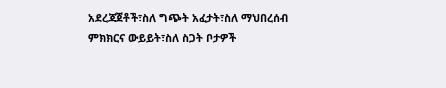አደረጃጀቶች፣ስለ ግጭት አፈታት፣ስለ ማህበረሰብ ምክክርና ውይይት፣ስለ ስጋት ቦታዎች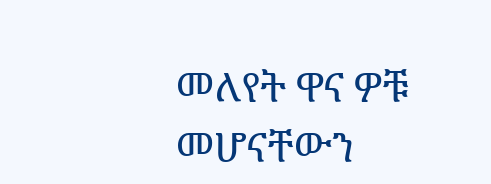መለየት ዋና ዎቹ መሆናቸውን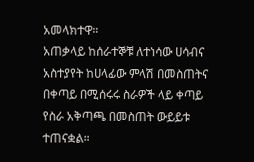አመላክተዋ።
አጠቃላይ ከሰራተኞቹ ለተነሳው ሀሳብና አስተያየት ከሀላፊው ምላሽ በመስጠትና በቀጣይ በሚሰሩሩ ስራዎች ላይ ቀጣይ የስራ አቅጣጫ በመስጠት ውይይቱ ተጠናቋል።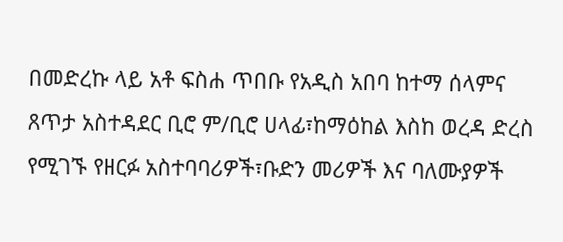በመድረኩ ላይ አቶ ፍስሐ ጥበቡ የአዲስ አበባ ከተማ ሰላምና ጸጥታ አስተዳደር ቢሮ ም/ቢሮ ሀላፊ፣ከማዕከል እስከ ወረዳ ድረስ የሚገኙ የዘርፉ አስተባባሪዎች፣ቡድን መሪዎች እና ባለሙያዎች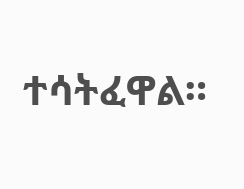ተሳትፈዋል።